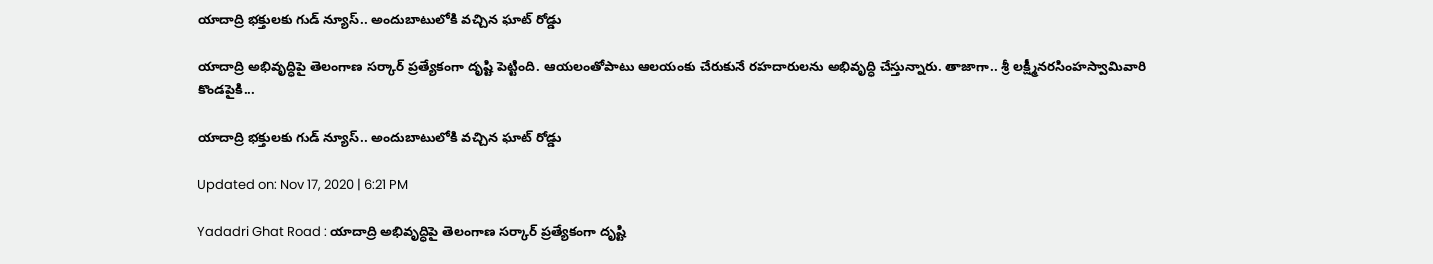యాదాద్రి భక్తులకు గుడ్ న్యూస్.. అందుబాటులోకి వచ్చిన ఘాట్ రోడ్డు

యాదాద్రి అభివృద్ధిపై తెలంగాణ సర్కార్ ప్రత్యేకంగా దృష్టి పెట్టింది. ఆయలంతోపాటు ఆలయంకు చేరుకునే రహదారులను అభివృద్ధి చేస్తున్నారు. తాజాగా.. శ్రీ లక్ష్మీనరసింహస్వామివారి కొండపైకి...

యాదాద్రి భక్తులకు గుడ్ న్యూస్.. అందుబాటులోకి వచ్చిన ఘాట్ రోడ్డు

Updated on: Nov 17, 2020 | 6:21 PM

Yadadri Ghat Road : యాదాద్రి అభివృద్ధిపై తెలంగాణ సర్కార్ ప్రత్యేకంగా దృష్టి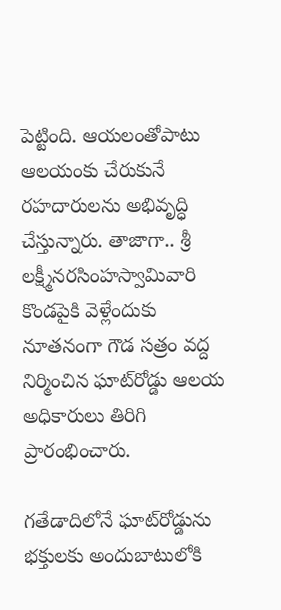పెట్టింది. ఆయలంతోపాటు ఆలయంకు చేరుకునే రహదారులను అభివృద్ధి చేస్తున్నారు. తాజాగా.. శ్రీ లక్ష్మీనరసింహస్వామివారి కొండపైకి వెళ్లేందుకు నూతనంగా గౌడ సత్రం వద్ద నిర్మించిన ఘాట్‌రోడ్డు ఆలయ అధికారులు తిరిగి ప్రారంభించారు.

గతేడాదిలోనే ఘాట్‌రోడ్డును భక్తులకు అందుబాటులోకి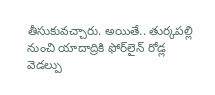తీసుకువచ్చారు. అయితే.. తుర్కపల్లి నుంచి యాదాద్రికి ఫోర్‌లైన్‌ రోడ్ల వెడల్పు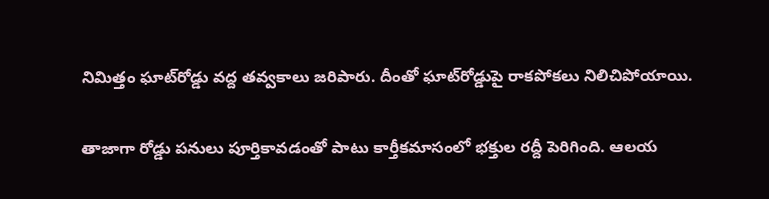నిమిత్తం ఘాట్‌రోడ్డు వద్ద తవ్వకాలు జరిపారు. దీంతో ఘాట్‌రోడ్డుపై రాకపోకలు నిలిచిపోయాయి.

తాజాగా రోడ్డు పనులు పూర్తికావడంతో పాటు కార్తీకమాసంలో భక్తుల రద్దీ పెరిగింది. ఆలయ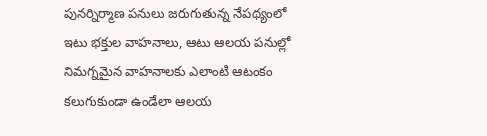పునర్నిర్మాణ పనులు జరుగుతున్న నేపథ్యంలో ఇటు భక్తుల వాహనాలు, ఆటు ఆలయ పనుల్లో నిమగ్నమైన వాహనాలకు ఎలాంటి ఆటంకం కలుగుకుండా ఉండేలా ఆలయ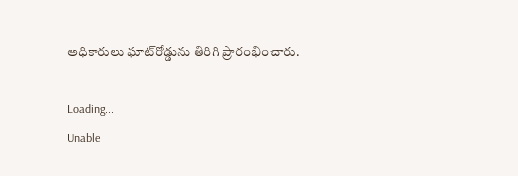అధికారులు ఘాట్‌రోడ్డును తిరిగి ప్రారంభించారు.

Loading...
Unable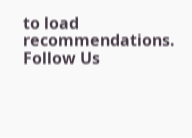to load recommendations.
Follow Us